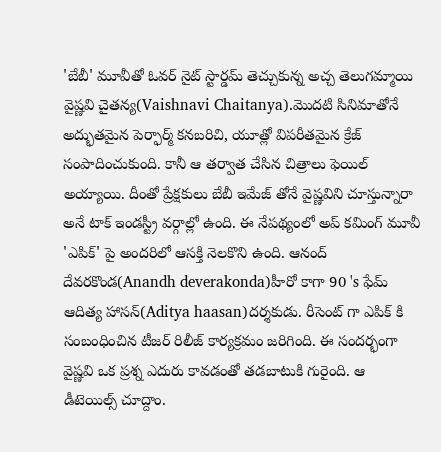'బేబీ' మూవీతో ఓవర్ నైట్ స్టార్డమ్ తెచ్చుకున్న అచ్చ తెలుగమ్మాయి వైష్ణవి చైతన్య(Vaishnavi Chaitanya).మొదటి సినిమాతోనే అద్భుతమైన పెర్ఫార్మ్ కనబరిచి, యూత్లో విపరీతమైన క్రేజ్ సంపాదించుకుంది. కానీ ఆ తర్వాత చేసిన చిత్రాలు ఫెయిల్ అయ్యాయి. దీంతో ప్రేక్షకులు బేబీ ఇమేజ్ తోనే వైష్ణవిని చూస్తున్నారా అనే టాక్ ఇండస్ట్రీ వర్గాల్లో ఉంది. ఈ నేపథ్యంలో అప్ కమింగ్ మూవీ 'ఎపిక్' పై అందరిలో ఆసక్తి నెలకొని ఉంది. ఆనంద్ దేవరకొండ(Anandh deverakonda)హీరో కాగా 90 's ఫేమ్ ఆదిత్య హాసన్(Aditya haasan)దర్శకుడు. రీసెంట్ గా ఎపిక్ కి సంబంధించిన టీజర్ రిలీజ్ కార్యక్రమం జరిగింది. ఈ సందర్భంగా వైష్ణవి ఒక ప్రశ్న ఎదురు కావడంతో తడబాటుకి గురైంది. ఆ డీటెయిల్స్ చూద్దాం.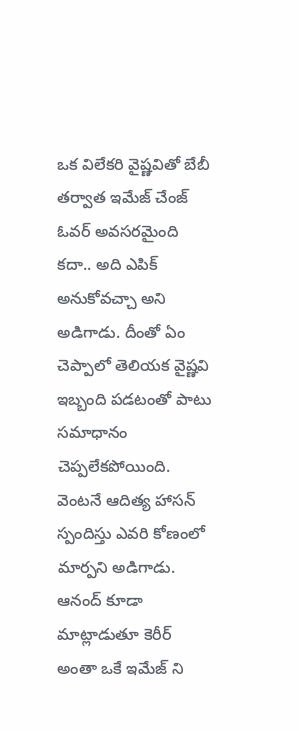ఒక విలేకరి వైష్ణవితో బేబీ తర్వాత ఇమేజ్ చేంజ్ ఓవర్ అవసరమైంది కదా.. అది ఎపిక్ అనుకోవచ్చా అని అడిగాడు. దీంతో ఏం చెప్పాలో తెలియక వైష్ణవి ఇబ్బంది పడటంతో పాటు సమాధానం చెప్పలేకపోయింది. వెంటనే ఆదిత్య హాసన్ స్పందిస్తు ఎవరి కోణంలో మార్పని అడిగాడు. ఆనంద్ కూడా మాట్లాడుతూ కెరీర్ అంతా ఒకే ఇమేజ్ ని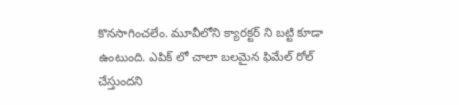కొనసాగించలేం. మూవీలోని క్యారక్టర్ ని బట్టి కూడా ఉంటుంది. ఎపిక్ లో చాలా బలమైన ఫిమేల్ రోల్ చేస్తుందని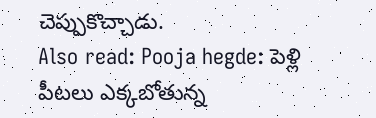చెప్పుకొచ్చాడు.
Also read: Pooja hegde: పెళ్లి పీటలు ఎక్కబోతున్న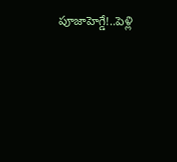పూజాహెగ్డే!..పెళ్లి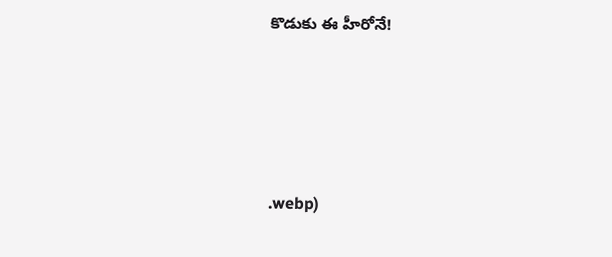కొడుకు ఈ హీరోనే!






.webp)